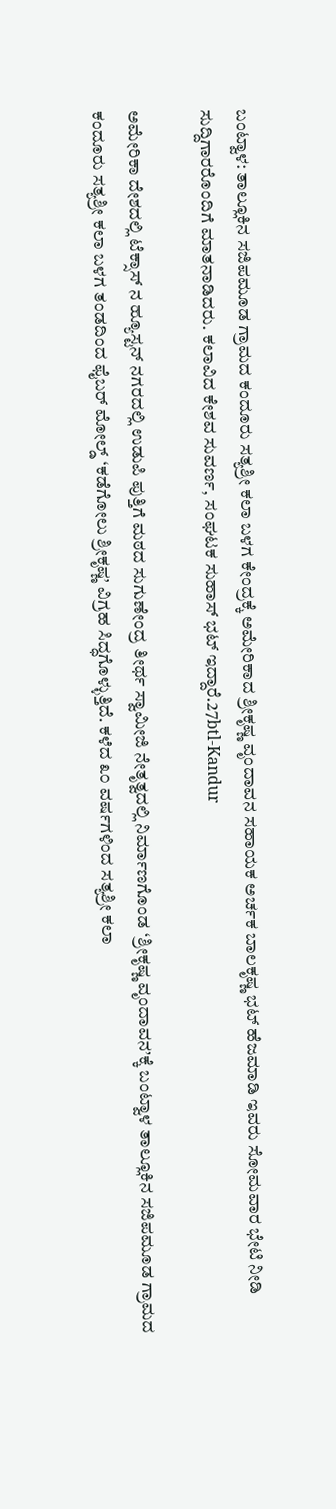ಬಂಟ್ವಾಳ: ತಾಲ್ಲೂಕಿನ ಸಜಿಪಮೂಡ ಗ್ರಾಮದ ಕಂದೂರು ಸತ್ಯಶ್ರೀ ಕಲಾ ಬಳಗ ಕೇಂದ್ರಕ್ಕೆ ಅಮೇರಿಕಾದ ಶ್ರೀಕೃಷ್ಣ ವೃಂದಾವನ ಸಹಾಯಕ ಅರ್ಚಕ ಬಾಲಕೃಷ್ಣ ಭಟ್ ಹೆಜಮಾಡಿ ಇವರು ಸೋಮವಾರ ಭೇಟಿ ನೀಡಿ ಸುದ್ದಿಗಾರರೊಂದಿಗೆ ಮಾತನಾಡಿದರು. ಕಲಾವಿದ ಕೇಶವ ಸುವರ್ಣ, ಸಂಘಟಕ ಸುಹಾಸ್ ಭಟ್ ಇದ್ದಾರೆ.27btl-Kandur

ಅಮೇರಿಕಾ ದೇಶದಲ್ಲಿ ಟೆಕ್ಸಾಸ್ ನ ಹ್ಯೂಸ್ಟನ್ ನಗರದಲ್ಲಿ ಉಡುಪಿ ಪುತ್ತಿಗೆ ಮಠದ ಸುಗುಣೇಂದ್ರ ತೀರ್ಥ ಸ್ವಾಮೀಜಿ ನೇತೃತ್ವದಲ್ಲಿ ನಿರ್ಮಾಣಗೊಂಡ ‘ಶ್ರೀಕೃಷ್ಣ ವೃಂದಾವನ’ಕ್ಕೆ ಬಂಟ್ವಾಳ ತಾಲ್ಲೂಕಿನ ಸಜಿಪಮೂಡ ಗ್ರಾಮದ ಕಂದೂರು ಸತ್ಯಶ್ರೀ ಕಲಾ ಬಳಗ ತಂಡದಿಂದ ಫೈಬರ್ ಮೋಲ್ಡ್ ‘ಕಡೆಗೋಲು ಶ್ರೀಕೃಷ್ಣ’ ವಿಗ್ರಹ ಸಿದ್ಧಗೊಳ್ಳುತ್ತಿದೆ. ಕಳೆದ ೩೦ ವರ್ಷಗಳಿಂದ ಸತ್ಯಶ್ರೀ ಕಲಾ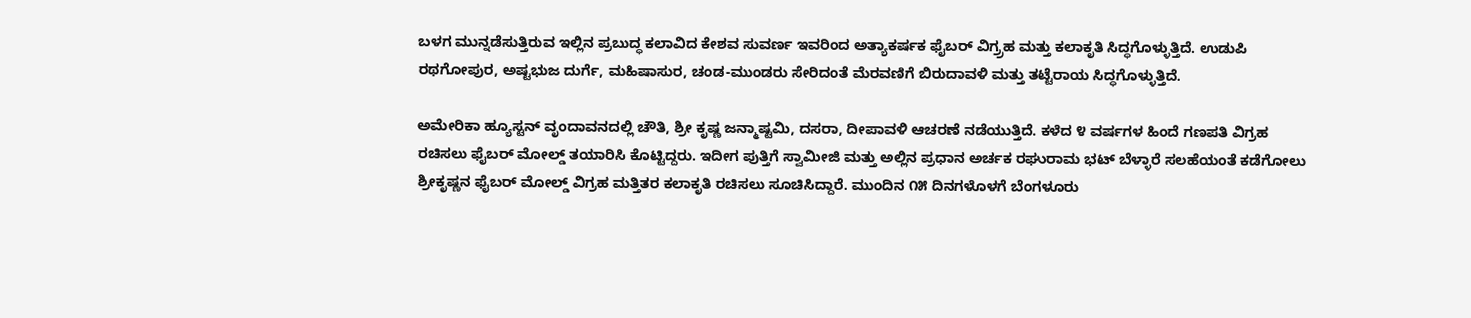ಬಳಗ ಮುನ್ನಡೆಸುತ್ತಿರುವ ಇಲ್ಲಿನ ಪ್ರಬುದ್ಧ ಕಲಾವಿದ ಕೇಶವ ಸುವರ್ಣ ಇವರಿಂದ ಅತ್ಯಾಕರ್ಷಕ ಫೈಬರ್ ವಿಗ್ರ‍್ರಹ ಮತ್ತು ಕಲಾಕೃತಿ ಸಿದ್ಧಗೊಳ್ಳುತ್ತಿದೆ. ಉಡುಪಿ ರಥಗೋಪುರ, ಅಷ್ಟಭುಜ ದುರ್ಗೆ, ಮಹಿಷಾಸುರ, ಚಂಡ-ಮುಂಡರು ಸೇರಿದಂತೆ ಮೆರವಣಿಗೆ ಬಿರುದಾವಳಿ ಮತ್ತು ತಟ್ಟೆರಾಯ ಸಿದ್ಧಗೊಳ್ಳುತ್ತಿದೆ.

ಅಮೇರಿಕಾ ಹ್ಯೂಸ್ಟನ್ ವೃಂದಾವನದಲ್ಲಿ ಚೌತಿ, ಶ್ರೀ ಕೃಷ್ಣ ಜನ್ಮಾಷ್ಟಮಿ, ದಸರಾ, ದೀಪಾವಳಿ ಆಚರಣೆ ನಡೆಯುತ್ತಿದೆ. ಕಳೆದ ೪ ವರ್ಷಗಳ ಹಿಂದೆ ಗಣಪತಿ ವಿಗ್ರಹ ರಚಿಸಲು ಫೈಬರ್ ಮೋಲ್ಡ್ ತಯಾರಿಸಿ ಕೊಟ್ಟಿದ್ದರು. ಇದೀಗ ಪುತ್ತಿಗೆ ಸ್ವಾಮೀಜಿ ಮತ್ತು ಅಲ್ಲಿನ ಪ್ರಧಾನ ಅರ್ಚಕ ರಘುರಾಮ ಭಟ್ ಬೆಳ್ಳಾರೆ ಸಲಹೆಯಂತೆ ಕಡೆಗೋಲು ಶ್ರೀಕೃಷ್ಣನ ಫೈಬರ್ ಮೋಲ್ಡ್ ವಿಗ್ರಹ ಮತ್ತಿತರ ಕಲಾಕೃತಿ ರಚಿಸಲು ಸೂಚಿಸಿದ್ದಾರೆ. ಮುಂದಿನ ೧೫ ದಿನಗಳೊಳಗೆ ಬೆಂಗಳೂರು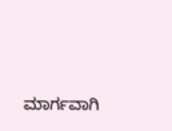ಮಾರ್ಗವಾಗಿ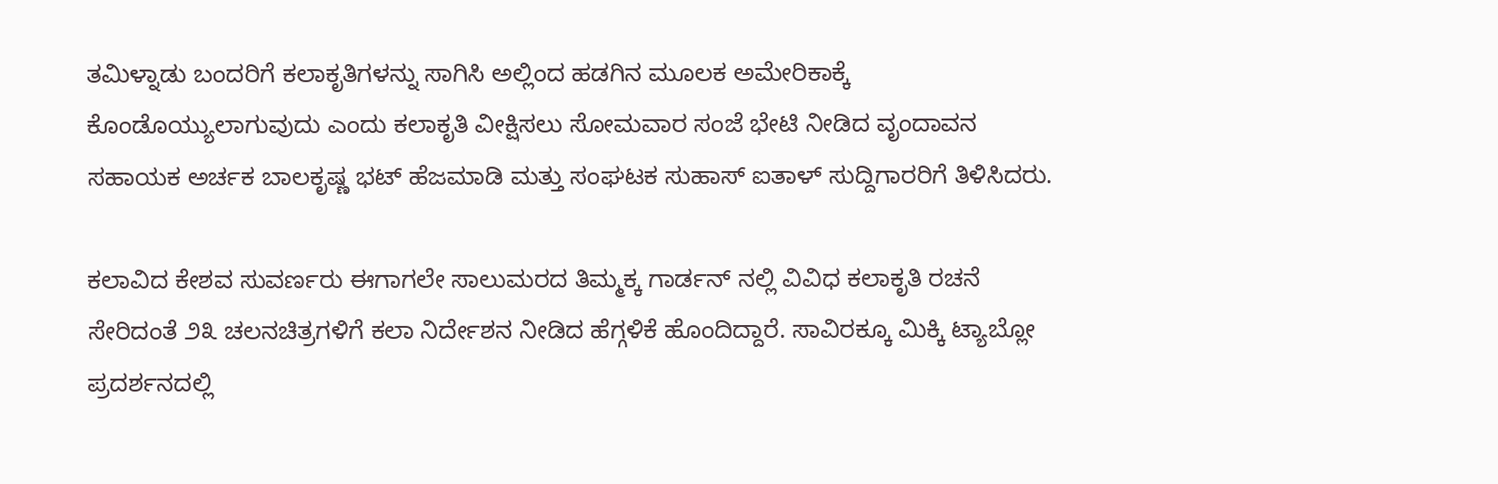ತಮಿಳ್ನಾಡು ಬಂದರಿಗೆ ಕಲಾಕೃತಿಗಳನ್ನು ಸಾಗಿಸಿ ಅಲ್ಲಿಂದ ಹಡಗಿನ ಮೂಲಕ ಅಮೇರಿಕಾಕ್ಕೆ ಕೊಂಡೊಯ್ಯುಲಾಗುವುದು ಎಂದು ಕಲಾಕೃತಿ ವೀಕ್ಷಿಸಲು ಸೋಮವಾರ ಸಂಜೆ ಭೇಟಿ ನೀಡಿದ ವೃಂದಾವನ ಸಹಾಯಕ ಅರ್ಚಕ ಬಾಲಕೃಷ್ಣ ಭಟ್ ಹೆಜಮಾಡಿ ಮತ್ತು ಸಂಘಟಕ ಸುಹಾಸ್ ಐತಾಳ್ ಸುದ್ದಿಗಾರರಿಗೆ ತಿಳಿಸಿದರು.

ಕಲಾವಿದ ಕೇಶವ ಸುವರ್ಣರು ಈಗಾಗಲೇ ಸಾಲುಮರದ ತಿಮ್ಮಕ್ಕ ಗಾರ್ಡನ್ ನಲ್ಲಿ ವಿವಿಧ ಕಲಾಕೃತಿ ರಚನೆ ಸೇರಿದಂತೆ ೨೩ ಚಲನಚಿತ್ರಗಳಿಗೆ ಕಲಾ ನಿರ್ದೇಶನ ನೀಡಿದ ಹೆಗ್ಗಳಿಕೆ ಹೊಂದಿದ್ದಾರೆ. ಸಾವಿರಕ್ಕೂ ಮಿಕ್ಕಿ ಟ್ಯಾಬ್ಲೋ ಪ್ರದರ್ಶನದಲ್ಲಿ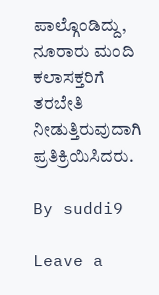ಪಾಲ್ಗೊಂಡಿದ್ದು, ನೂರಾರು ಮಂದಿ ಕಲಾಸಕ್ತರಿಗೆ ತರಬೇತಿ ನೀಡುತ್ತಿರುವುದಾಗಿ ಪ್ರತಿಕ್ರಿಯಿಸಿದರು.

By suddi9

Leave a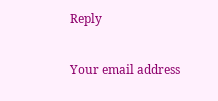Reply

Your email address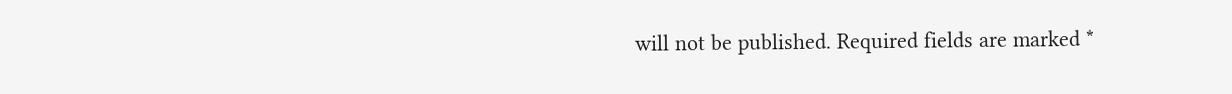will not be published. Required fields are marked *